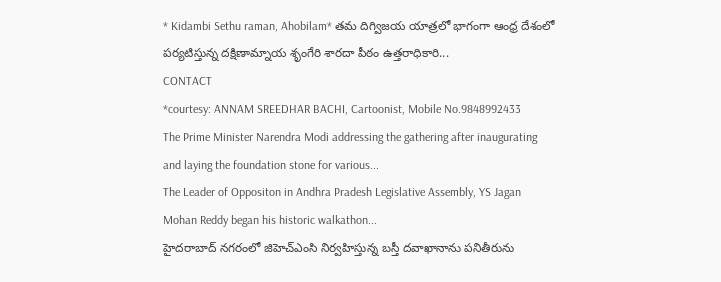* Kidambi Sethu raman, Ahobilam* తమ దిగ్విజయ యాత్రలో భాగంగా ఆంధ్ర దేశంలో పర్యటిస్తున్న దక్షిణామ్నాయ శృంగేరి శారదా పీఠం ఉత్తరాధికారి...
CONTACT
*courtesy: ANNAM SREEDHAR BACHI, Cartoonist, Mobile No.9848992433
The Prime Minister Narendra Modi addressing the gathering after inaugurating and laying the foundation stone for various...
The Leader of Oppositon in Andhra Pradesh Legislative Assembly, YS Jagan Mohan Reddy began his historic walkathon...
హైదరాబాద్ నగరంలో జిహెచ్ఎంసి నిర్వహిస్తున్న బస్తీ దవాఖానాను పనితీరును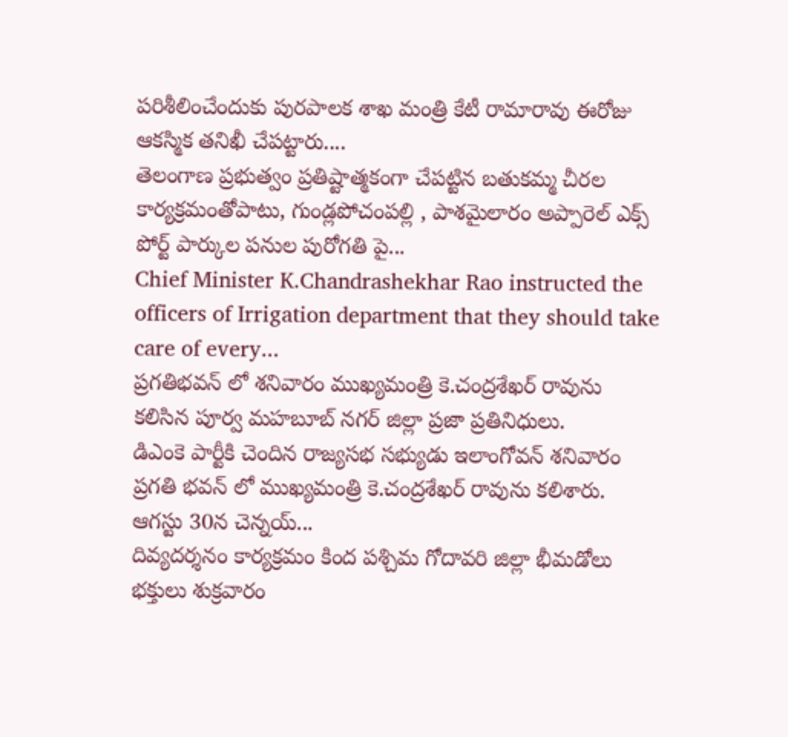పరిశీలించేందుకు పురపాలక శాఖ మంత్రి కేటీ రామారావు ఈరోజు ఆకస్మిక తనిఖీ చేపట్టారు....
తెలంగాణ ప్రభుత్వం ప్రతిష్టాత్మకంగా చేపట్టిన బతుకమ్మ చీరల కార్యక్రమంతోపాటు, గుండ్లపోచంపల్లి , పాశమైలారం అప్పారెల్ ఎక్స్ పోర్ట్ పార్కుల పనుల పురోగతి పై...
Chief Minister K.Chandrashekhar Rao instructed the officers of Irrigation department that they should take care of every...
ప్రగతిభవన్ లో శనివారం ముఖ్యమంత్రి కె.చంద్రశేఖర్ రావును కలిసిన పూర్వ మహబూబ్ నగర్ జిల్లా ప్రజా ప్రతినిధులు.
డిఎంకె పార్టీకి చెందిన రాజ్యసభ సభ్యుడు ఇలాంగోవన్ శనివారం ప్రగతి భవన్ లో ముఖ్యమంత్రి కె.చంద్రశేఖర్ రావును కలిశారు. ఆగస్టు 30న చెన్నయ్...
దివ్యదర్శనం కార్యక్రమం కింద పశ్చిమ గోదావరి జిల్లా భీమడోలు భక్తులు శుక్రవారం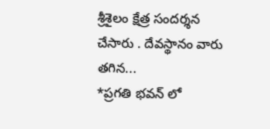శ్రీశైలం క్షేత్ర సందర్శన చేసారు . దేవస్థానం వారు తగిన...
*ప్రగతి భవన్ లో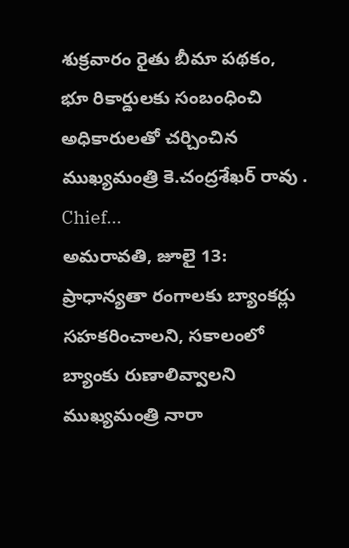శుక్రవారం రైతు బీమా పథకం, భూ రికార్డులకు సంబంధించి అధికారులతో చర్చించిన ముఖ్యమంత్రి కె.చంద్రశేఖర్ రావు . Chief...
అమరావతి, జూలై 13: ప్రాధాన్యతా రంగాలకు బ్యాంకర్లు సహకరించాలని, సకాలంలో బ్యాంకు రుణాలివ్వాలని ముఖ్యమంత్రి నారా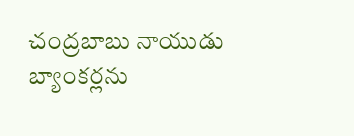చంద్రబాబు నాయుడు బ్యాంకర్లను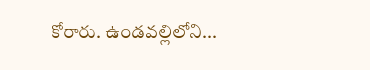కోరారు. ఉండవల్లిలోని...